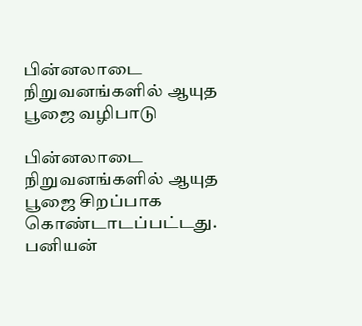பின்னலாடை நிறுவனங்களில் ஆயுத பூஜை வழிபாடு

பின்னலாடை நிறுவனங்களில் ஆயுத பூஜை சிறப்பாக கொண்டாடப்பட்டது.
பனியன்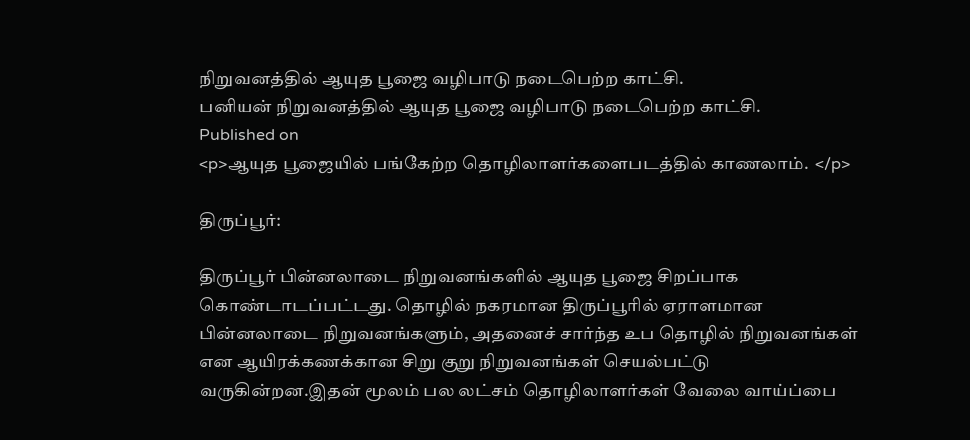நிறுவனத்தில் ஆயுத பூஜை வழிபாடு நடைபெற்ற காட்சி.
பனியன் நிறுவனத்தில் ஆயுத பூஜை வழிபாடு நடைபெற்ற காட்சி.
Published on
<p>ஆயுத பூஜையில் பங்கேற்ற தொழிலாளர்களைபடத்தில் காணலாம்.  </p>

திருப்பூர்:

திருப்பூர் பின்னலாடை நிறுவனங்களில் ஆயுத பூஜை சிறப்பாக கொண்டாடப்பட்டது. தொழில் நகரமான திருப்பூரில் ஏராளமான பின்னலாடை நிறுவனங்களும், அதனைச் சார்ந்த உப தொழில் நிறுவனங்கள் என ஆயிரக்கணக்கான சிறு குறு நிறுவனங்கள் செயல்பட்டு வருகின்றன.இதன் மூலம் பல லட்சம் தொழிலாளர்கள் வேலை வாய்ப்பை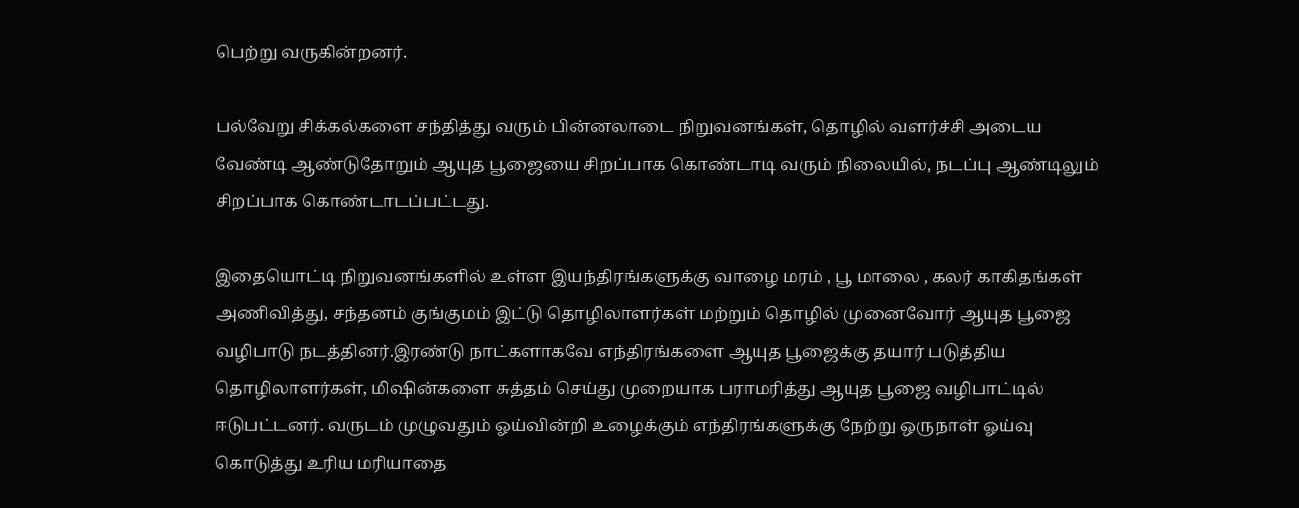பெற்று வருகின்றனர்.

பல்வேறு சிக்கல்களை சந்தித்து வரும் பின்னலாடை நிறுவனங்கள், தொழில் வளர்ச்சி அடைய வேண்டி ஆண்டுதோறும் ஆயுத பூஜையை சிறப்பாக கொண்டாடி வரும் நிலையில், நடப்பு ஆண்டிலும் சிறப்பாக கொண்டாடப்பட்டது.

இதையொட்டி நிறுவனங்களில் உள்ள இயந்திரங்களுக்கு வாழை மரம் , பூ மாலை , கலர் காகிதங்கள் அணிவித்து, சந்தனம் குங்குமம் இட்டு தொழிலாளர்கள் மற்றும் தொழில் முனைவோர் ஆயுத பூஜை வழிபாடு நடத்தினர்.இரண்டு நாட்களாகவே எந்திரங்களை ஆயுத பூஜைக்கு தயார் படுத்திய தொழிலாளர்கள், மிஷின்களை சுத்தம் செய்து முறையாக பராமரித்து ஆயுத பூஜை வழிபாட்டில் ஈடுபட்டனர். வருடம் முழுவதும் ஓய்வின்றி உழைக்கும் எந்திரங்களுக்கு நேற்று ஒருநாள் ஓய்வு கொடுத்து உரிய மரியாதை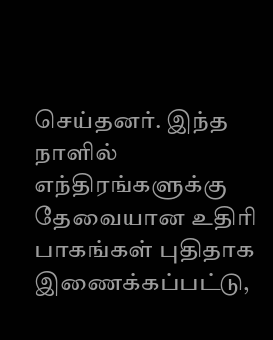செய்தனர். இந்த நாளில் எந்திரங்களுக்கு தேவையான உதிரி பாகங்கள் புதிதாக இணைக்கப்பட்டு,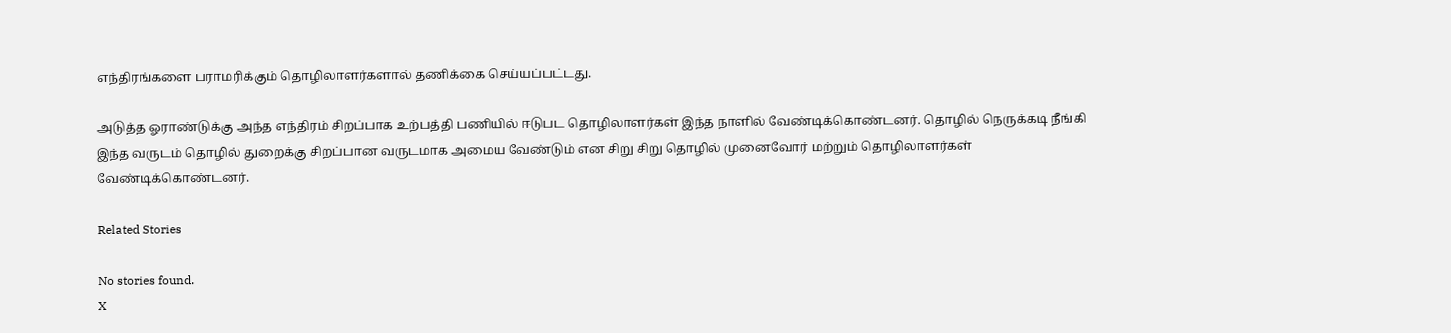எந்திரங்களை பராமரிக்கும் தொழிலாளர்களால் தணிக்கை செய்யப்பட்டது.

அடுத்த ஓராண்டுக்கு அந்த எந்திரம் சிறப்பாக உற்பத்தி பணியில் ஈடுபட தொழிலாளர்கள் இந்த நாளில் வேண்டிக்கொண்டனர். தொழில் நெருக்கடி நீங்கி இந்த வருடம் தொழில் துறைக்கு சிறப்பான வருடமாக அமைய வேண்டும் என சிறு சிறு தொழில் முனைவோர் மற்றும் தொழிலாளர்கள் வேண்டிக்கொண்டனர்.

Related Stories

No stories found.
X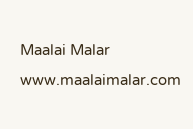Maalai Malar
www.maalaimalar.com